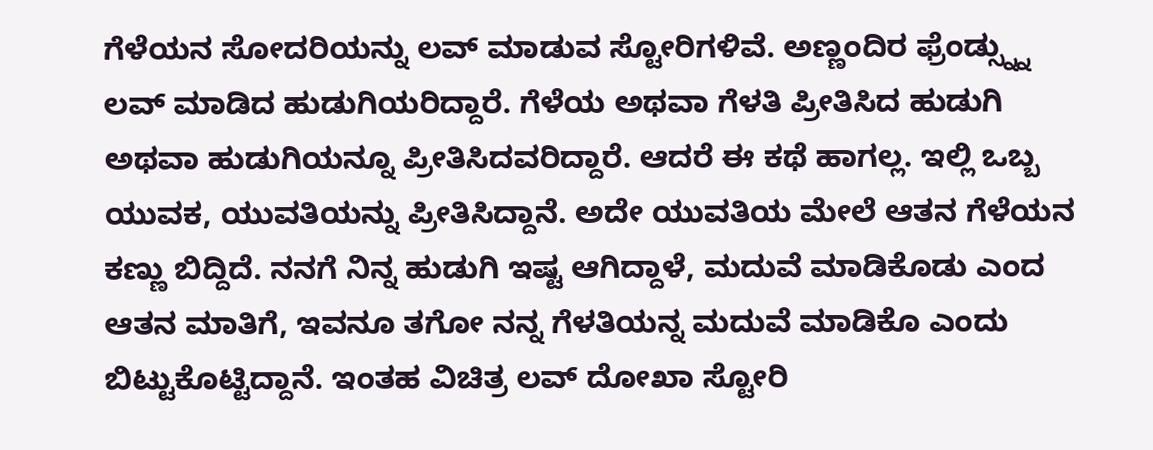ಗೆಳೆಯನ ಸೋದರಿಯನ್ನು ಲವ್ ಮಾಡುವ ಸ್ಟೋರಿಗಳಿವೆ. ಅಣ್ಣಂದಿರ ಫ್ರೆಂಡ್ಸ್ನ್ನು ಲವ್ ಮಾಡಿದ ಹುಡುಗಿಯರಿದ್ದಾರೆ. ಗೆಳೆಯ ಅಥವಾ ಗೆಳತಿ ಪ್ರೀತಿಸಿದ ಹುಡುಗಿ ಅಥವಾ ಹುಡುಗಿಯನ್ನೂ ಪ್ರೀತಿಸಿದವರಿದ್ದಾರೆ. ಆದರೆ ಈ ಕಥೆ ಹಾಗಲ್ಲ. ಇಲ್ಲಿ ಒಬ್ಬ ಯುವಕ, ಯುವತಿಯನ್ನು ಪ್ರೀತಿಸಿದ್ದಾನೆ. ಅದೇ ಯುವತಿಯ ಮೇಲೆ ಆತನ ಗೆಳೆಯನ ಕಣ್ಣು ಬಿದ್ದಿದೆ. ನನಗೆ ನಿನ್ನ ಹುಡುಗಿ ಇಷ್ಟ ಆಗಿದ್ದಾಳೆ, ಮದುವೆ ಮಾಡಿಕೊಡು ಎಂದ ಆತನ ಮಾತಿಗೆ, ಇವನೂ ತಗೋ ನನ್ನ ಗೆಳತಿಯನ್ನ ಮದುವೆ ಮಾಡಿಕೊ ಎಂದು ಬಿಟ್ಟುಕೊಟ್ಟಿದ್ದಾನೆ. ಇಂತಹ ವಿಚಿತ್ರ ಲವ್ ದೋಖಾ ಸ್ಟೋರಿ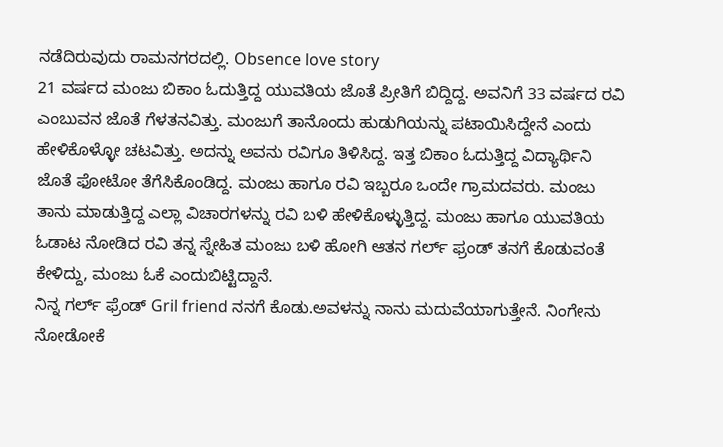ನಡೆದಿರುವುದು ರಾಮನಗರದಲ್ಲಿ. Obsence love story
21 ವರ್ಷದ ಮಂಜು ಬಿಕಾಂ ಓದುತ್ತಿದ್ದ ಯುವತಿಯ ಜೊತೆ ಪ್ರೀತಿಗೆ ಬಿದ್ದಿದ್ದ. ಅವನಿಗೆ 33 ವರ್ಷದ ರವಿ ಎಂಬುವನ ಜೊತೆ ಗೆಳತನವಿತ್ತು. ಮಂಜುಗೆ ತಾನೊಂದು ಹುಡುಗಿಯನ್ನು ಪಟಾಯಿಸಿದ್ದೇನೆ ಎಂದು ಹೇಳಿಕೊಳ್ಳೋ ಚಟವಿತ್ತು. ಅದನ್ನು ಅವನು ರವಿಗೂ ತಿಳಿಸಿದ್ದ. ಇತ್ತ ಬಿಕಾಂ ಓದುತ್ತಿದ್ದ ವಿದ್ಯಾರ್ಥಿನಿ ಜೊತೆ ಫೋಟೋ ತೆಗೆಸಿಕೊಂಡಿದ್ದ. ಮಂಜು ಹಾಗೂ ರವಿ ಇಬ್ಬರೂ ಒಂದೇ ಗ್ರಾಮದವರು. ಮಂಜು ತಾನು ಮಾಡುತ್ತಿದ್ದ ಎಲ್ಲಾ ವಿಚಾರಗಳನ್ನು ರವಿ ಬಳಿ ಹೇಳಿಕೊಳ್ಳುತ್ತಿದ್ದ. ಮಂಜು ಹಾಗೂ ಯುವತಿಯ ಓಡಾಟ ನೋಡಿದ ರವಿ ತನ್ನ ಸ್ನೇಹಿತ ಮಂಜು ಬಳಿ ಹೋಗಿ ಆತನ ಗರ್ಲ್ ಫ್ರಂಡ್ ತನಗೆ ಕೊಡುವಂತೆ ಕೇಳಿದ್ದು, ಮಂಜು ಓಕೆ ಎಂದುಬಿಟ್ಟಿದ್ದಾನೆ.
ನಿನ್ನ ಗರ್ಲ್ ಫ್ರೆಂಡ್ Gril friend ನನಗೆ ಕೊಡು.ಅವಳನ್ನು ನಾನು ಮದುವೆಯಾಗುತ್ತೇನೆ. ನಿಂಗೇನು ನೋಡೋಕೆ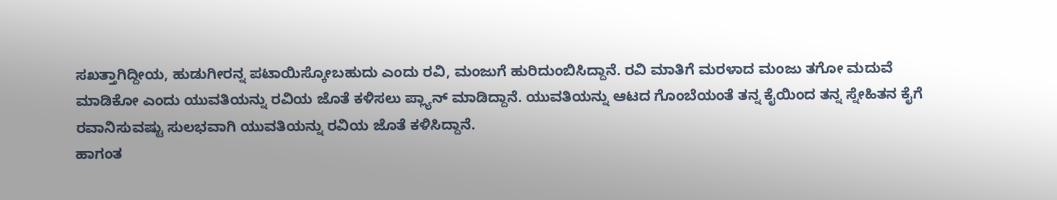ಸಖತ್ತಾಗಿದ್ದೀಯ, ಹುಡುಗೀರನ್ನ ಪಟಾಯಿಸ್ಕೋಬಹುದು ಎಂದು ರವಿ, ಮಂಜುಗೆ ಹುರಿದುಂಬಿಸಿದ್ದಾನೆ. ರವಿ ಮಾತಿಗೆ ಮರಳಾದ ಮಂಜು ತಗೋ ಮದುವೆ ಮಾಡಿಕೋ ಎಂದು ಯುವತಿಯನ್ನು ರವಿಯ ಜೊತೆ ಕಳಿಸಲು ಪ್ಲ್ಯಾನ್ ಮಾಡಿದ್ದಾನೆ. ಯುವತಿಯನ್ನು ಆಟದ ಗೊಂಬೆಯಂತೆ ತನ್ನ ಕೈಯಿಂದ ತನ್ನ ಸ್ನೇಹಿತನ ಕೈಗೆ ರವಾನಿಸುವಷ್ಟು ಸುಲಭವಾಗಿ ಯುವತಿಯನ್ನು ರವಿಯ ಜೊತೆ ಕಳಿಸಿದ್ದಾನೆ.
ಹಾಗಂತ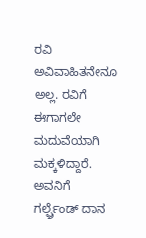ರವಿ ಅವಿವಾಹಿತನೇನೂ ಅಲ್ಲ. ರವಿಗೆ ಈಗಾಗಲೇ ಮದುವೆಯಾಗಿ ಮಕ್ಕಳಿದ್ದಾರೆ. ಅವನಿಗೆ ಗರ್ಲ್ಫ್ರೆಂಡ್ ದಾನ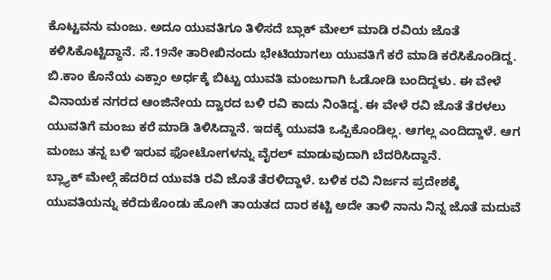ಕೊಟ್ಟವನು ಮಂಜು. ಅದೂ ಯುವತಿಗೂ ತಿಳಿಸದೆ ಬ್ಲಾಕ್ ಮೇಲ್ ಮಾಡಿ ರವಿಯ ಜೊತೆ ಕಳಿಸಿಕೊಟ್ಟಿದ್ಧಾನೆ. ಸೆ.19ನೇ ತಾರೀಖಿನಂದು ಭೇಟಿಯಾಗಲು ಯುವತಿಗೆ ಕರೆ ಮಾಡಿ ಕರೆಸಿಕೊಂಡಿದ್ದ. ಬಿ.ಕಾಂ ಕೊನೆಯ ಎಕ್ಸಾಂ ಅರ್ಧಕ್ಕೆ ಬಿಟ್ಟು ಯುವತಿ ಮಂಜುಗಾಗಿ ಓಡೋಡಿ ಬಂದಿದ್ದಳು. ಈ ವೇಳೆ ವಿನಾಯಕ ನಗರದ ಆಂಜಿನೇಯ ದ್ವಾರದ ಬಳಿ ರವಿ ಕಾದು ನಿಂತಿದ್ದ. ಈ ವೇಳೆ ರವಿ ಜೊತೆ ತೆರಳಲು ಯುವತಿಗೆ ಮಂಜು ಕರೆ ಮಾಡಿ ತಿಳಿಸಿದ್ದಾನೆ. ಇದಕ್ಕೆ ಯುವತಿ ಒಪ್ಪಿಕೊಂಡಿಲ್ಲ. ಆಗಲ್ಲ ಎಂದಿದ್ದಾಳೆ. ಆಗ ಮಂಜು ತನ್ನ ಬಳಿ ಇರುವ ಫೋಟೋಗಳನ್ನು ವೈರಲ್ ಮಾಡುವುದಾಗಿ ಬೆದರಿಸಿದ್ದಾನೆ.
ಬ್ಲ್ಯಾಕ್ ಮೇಲ್ಗೆ ಹೆದರಿದ ಯುವತಿ ರವಿ ಜೊತೆ ತೆರಳಿದ್ದಾಳೆ. ಬಳಿಕ ರವಿ ನಿರ್ಜನ ಪ್ರದೇಶಕ್ಕೆ ಯುವತಿಯನ್ನು ಕರೆದುಕೊಂಡು ಹೋಗಿ ತಾಯತದ ದಾರ ಕಟ್ಟಿ ಅದೇ ತಾಳಿ ನಾನು ನಿನ್ನ ಜೊತೆ ಮದುವೆ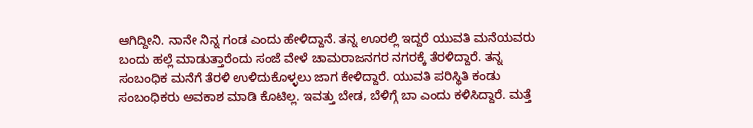ಆಗಿದ್ದೀನಿ. ನಾನೇ ನಿನ್ನ ಗಂಡ ಎಂದು ಹೇಳಿದ್ದಾನೆ. ತನ್ನ ಊರಲ್ಲಿ ಇದ್ದರೆ ಯುವತಿ ಮನೆಯವರು ಬಂದು ಹಲ್ಲೆ ಮಾಡುತ್ತಾರೆಂದು ಸಂಜೆ ವೇಳೆ ಚಾಮರಾಜನಗರ ನಗರಕ್ಕೆ ತೆರಳಿದ್ದಾರೆ. ತನ್ನ ಸಂಬಂಧಿಕ ಮನೆಗೆ ತೆರಳಿ ಉಳಿದುಕೊಳ್ಳಲು ಜಾಗ ಕೇಳಿದ್ದಾರೆ. ಯುವತಿ ಪರಿಸ್ಥಿತಿ ಕಂಡು ಸಂಬಂಧಿಕರು ಅವಕಾಶ ಮಾಡಿ ಕೊಟಿಲ್ಲ. ಇವತ್ತು ಬೇಡ, ಬೆಳಿಗ್ಗೆ ಬಾ ಎಂದು ಕಳಿಸಿದ್ದಾರೆ. ಮತ್ತೆ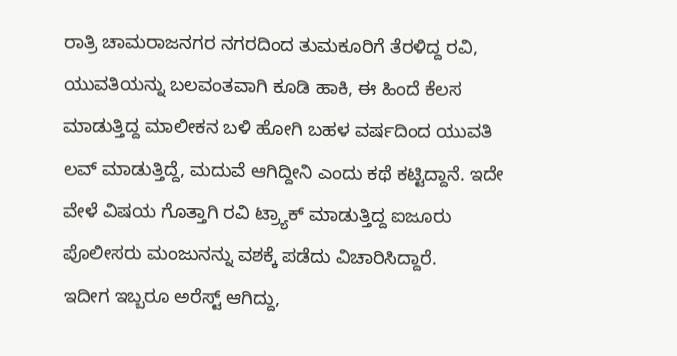ರಾತ್ರಿ ಚಾಮರಾಜನಗರ ನಗರದಿಂದ ತುಮಕೂರಿಗೆ ತೆರಳಿದ್ದ ರವಿ, ಯುವತಿಯನ್ನು ಬಲವಂತವಾಗಿ ಕೂಡಿ ಹಾಕಿ, ಈ ಹಿಂದೆ ಕೆಲಸ ಮಾಡುತ್ತಿದ್ದ ಮಾಲೀಕನ ಬಳಿ ಹೋಗಿ ಬಹಳ ವರ್ಷದಿಂದ ಯುವತಿ ಲವ್ ಮಾಡುತ್ತಿದ್ದೆ, ಮದುವೆ ಆಗಿದ್ದೀನಿ ಎಂದು ಕಥೆ ಕಟ್ಟಿದ್ದಾನೆ. ಇದೇ ವೇಳೆ ವಿಷಯ ಗೊತ್ತಾಗಿ ರವಿ ಟ್ರ್ಯಾಕ್ ಮಾಡುತ್ತಿದ್ದ ಐಜೂರು ಪೊಲೀಸರು ಮಂಜುನನ್ನು ವಶಕ್ಕೆ ಪಡೆದು ವಿಚಾರಿಸಿದ್ದಾರೆ.
ಇದೀಗ ಇಬ್ಬರೂ ಅರೆಸ್ಟ್ ಆಗಿದ್ದು,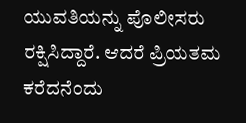ಯುವತಿಯನ್ನು ಪೊಲೀಸರು ರಕ್ಷಿಸಿದ್ದಾರೆ. ಆದರೆ ಪ್ರಿಯತಮ ಕರೆದನೆಂದು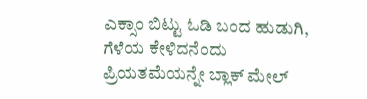ಎಕ್ಸಾಂ ಬಿಟ್ಟು ಓಡಿ ಬಂದ ಹುಡುಗಿ, ಗೆಳೆಯ ಕೇಳಿದನೆಂದು ಪ್ರಿಯತಮೆಯನ್ನೇ ಬ್ಲಾಕ್ ಮೇಲ್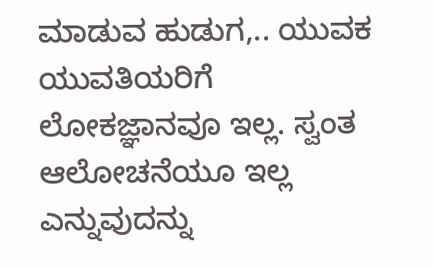ಮಾಡುವ ಹುಡುಗ,.. ಯುವಕ ಯುವತಿಯರಿಗೆ ಲೋಕಜ್ಞಾನವೂ ಇಲ್ಲ. ಸ್ವಂತ ಆಲೋಚನೆಯೂ ಇಲ್ಲ ಎನ್ನುವುದನ್ನು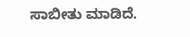ಸಾಬೀತು ಮಾಡಿದೆ.